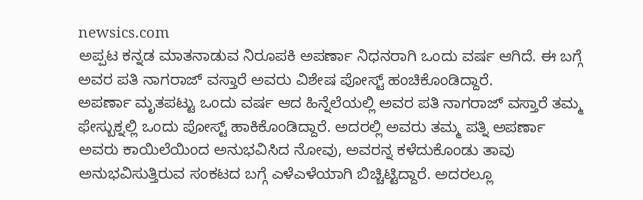newsics.com
ಅಪ್ಪಟ ಕನ್ನಡ ಮಾತನಾಡುವ ನಿರೂಪಕಿ ಅಪರ್ಣಾ ನಿಧನರಾಗಿ ಒಂದು ವರ್ಷ ಆಗಿದೆ. ಈ ಬಗ್ಗೆ ಅವರ ಪತಿ ನಾಗರಾಜ್ ವಸ್ತಾರೆ ಅವರು ವಿಶೇಷ ಪೋಸ್ಟ್ ಹಂಚಿಕೊಂಡಿದ್ದಾರೆ.
ಅಪರ್ಣಾ ಮೃತಪಟ್ಟು ಒಂದು ವರ್ಷ ಆದ ಹಿನ್ನೆಲೆಯಲ್ಲಿ ಅವರ ಪತಿ ನಾಗರಾಜ್ ವಸ್ತಾರೆ ತಮ್ಮ ಫೇಸ್ಬುಕ್ನಲ್ಲಿ ಒಂದು ಪೋಸ್ಟ್ ಹಾಕಿಕೊಂಡಿದ್ದಾರೆ. ಅದರಲ್ಲಿ ಅವರು ತಮ್ಮ ಪತ್ನಿ ಅಪರ್ಣಾ ಅವರು ಕಾಯಿಲೆಯಿಂದ ಅನುಭವಿಸಿದ ನೋವು, ಅವರನ್ನ ಕಳೆದುಕೊಂಡು ತಾವು ಅನುಭವಿಸುತ್ತಿರುವ ಸಂಕಟದ ಬಗ್ಗೆ ಎಳೆಎಳೆಯಾಗಿ ಬಿಚ್ಚಿಟ್ಟಿದ್ದಾರೆ. ಅದರಲ್ಲೂ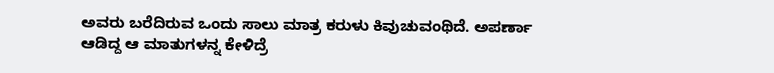ಅವರು ಬರೆದಿರುವ ಒಂದು ಸಾಲು ಮಾತ್ರ ಕರುಳು ಕಿವುಚುವಂಥಿದೆ. ಅಪರ್ಣಾ ಆಡಿದ್ದ ಆ ಮಾತುಗಳನ್ನ ಕೇಳಿದ್ರೆ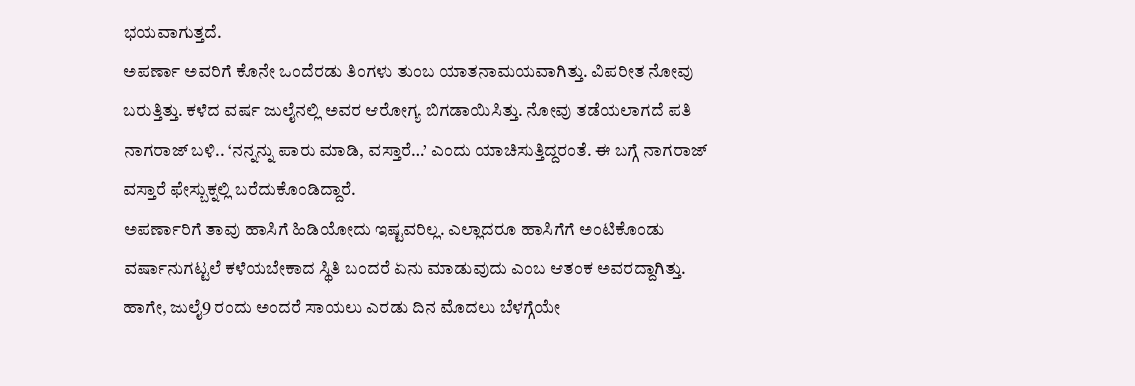ಭಯವಾಗುತ್ತದೆ.
ಅಪರ್ಣಾ ಅವರಿಗೆ ಕೊನೇ ಒಂದೆರಡು ತಿಂಗಳು ತುಂಬ ಯಾತನಾಮಯವಾಗಿತ್ತು. ವಿಪರೀತ ನೋವು ಬರುತ್ತಿತ್ತು. ಕಳೆದ ವರ್ಷ ಜುಲೈನಲ್ಲಿ ಅವರ ಆರೋಗ್ಯ ಬಿಗಡಾಯಿಸಿತ್ತು. ನೋವು ತಡೆಯಲಾಗದೆ ಪತಿ ನಾಗರಾಜ್ ಬಳಿ.. ‘ನನ್ನನ್ನು ಪಾರು ಮಾಡಿ, ವಸ್ತಾರೆ…’ ಎಂದು ಯಾಚಿಸುತ್ತಿದ್ದರಂತೆ. ಈ ಬಗ್ಗೆ ನಾಗರಾಜ್ ವಸ್ತಾರೆ ಫೇಸ್ಬುಕ್ನಲ್ಲಿ ಬರೆದುಕೊಂಡಿದ್ದಾರೆ.
ಅಪರ್ಣಾರಿಗೆ ತಾವು ಹಾಸಿಗೆ ಹಿಡಿಯೋದು ಇಷ್ಟವರಿಲ್ಲ. ಎಲ್ಲಾದರೂ ಹಾಸಿಗೆಗೆ ಅಂಟಿಕೊಂಡು ವರ್ಷಾನುಗಟ್ಟಲೆ ಕಳೆಯಬೇಕಾದ ಸ್ಥಿತಿ ಬಂದರೆ ಏನು ಮಾಡುವುದು ಎಂಬ ಆತಂಕ ಅವರದ್ದಾಗಿತ್ತು.
ಹಾಗೇ, ಜುಲೈ9 ರಂದು ಅಂದರೆ ಸಾಯಲು ಎರಡು ದಿನ ಮೊದಲು ಬೆಳಗ್ಗೆಯೇ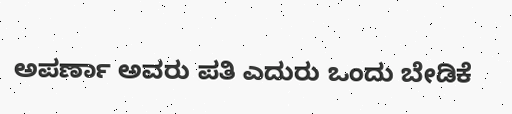ಅಪರ್ಣಾ ಅವರು ಪತಿ ಎದುರು ಒಂದು ಬೇಡಿಕೆ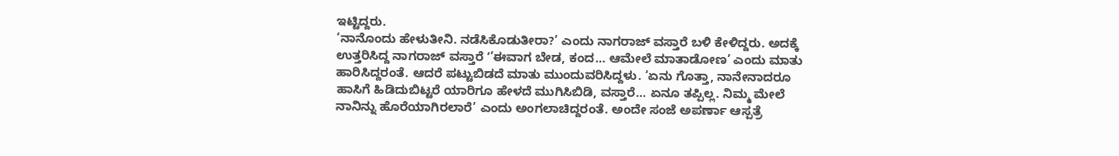ಇಟ್ಟಿದ್ದರು.
‘ನಾನೊಂದು ಹೇಳುತೀನಿ. ನಡೆಸಿಕೊಡುತೀರಾ?’ ಎಂದು ನಾಗರಾಜ್ ವಸ್ತಾರೆ ಬಳಿ ಕೇಳಿದ್ದರು. ಅದಕ್ಕೆ ಉತ್ತರಿಸಿದ್ದ ನಾಗರಾಜ್ ವಸ್ತಾರೆ ʼ’ಈವಾಗ ಬೇಡ, ಕಂದ… ಆಮೇಲೆ ಮಾತಾಡೋಣ’ ಎಂದು ಮಾತು ಹಾರಿಸಿದ್ದರಂತೆ. ಆದರೆ ಪಟ್ಟುಬಿಡದೆ ಮಾತು ಮುಂದುವರಿಸಿದ್ದಳು. ‘ಏನು ಗೊತ್ತಾ, ನಾನೇನಾದರೂ ಹಾಸಿಗೆ ಹಿಡಿದುಬಿಟ್ಟರೆ ಯಾರಿಗೂ ಹೇಳದೆ ಮುಗಿಸಿಬಿಡಿ, ವಸ್ತಾರೆ… ಏನೂ ತಪ್ಪಿಲ್ಲ. ನಿಮ್ಮ ಮೇಲೆ ನಾನಿನ್ನು ಹೊರೆಯಾಗಿರಲಾರೆ’ ಎಂದು ಅಂಗಲಾಚಿದ್ದರಂತೆ. ಅಂದೇ ಸಂಜೆ ಅಪರ್ಣಾ ಆಸ್ಪತ್ರೆ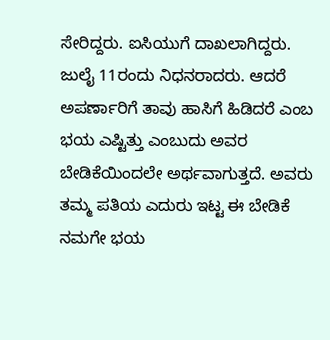ಸೇರಿದ್ದರು. ಐಸಿಯುಗೆ ದಾಖಲಾಗಿದ್ದರು. ಜುಲೈ 11ರಂದು ನಿಧನರಾದರು. ಆದರೆ ಅಪರ್ಣಾರಿಗೆ ತಾವು ಹಾಸಿಗೆ ಹಿಡಿದರೆ ಎಂಬ ಭಯ ಎಷ್ಟಿತ್ತು ಎಂಬುದು ಅವರ ಬೇಡಿಕೆಯಿಂದಲೇ ಅರ್ಥವಾಗುತ್ತದೆ. ಅವರು ತಮ್ಮ ಪತಿಯ ಎದುರು ಇಟ್ಟ ಈ ಬೇಡಿಕೆ ನಮಗೇ ಭಯ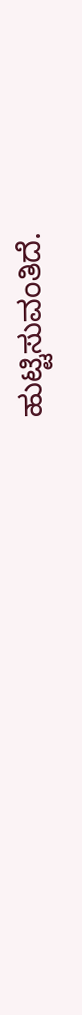ಹುಟ್ಟಿಸುವಂತಿದೆ.